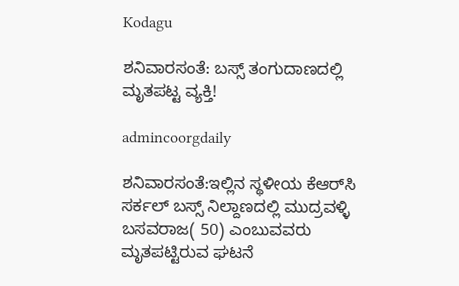Kodagu

ಶನಿವಾರಸಂತೆ: ಬಸ್ಸ್ ತಂಗುದಾಣದಲ್ಲಿ ಮೃತಪಟ್ಟ ವ್ಯಕ್ತಿ!

admincoorgdaily

ಶನಿವಾರಸಂತೆ:ಇಲ್ಲಿನ ಸ್ಥಳೀಯ ಕೆಆರ್‌ಸಿ ಸರ್ಕಲ್ ಬಸ್ಸ್ ನಿಲ್ದಾಣದಲ್ಲಿ ಮುದ್ರವಳ್ಳಿ ಬಸವರಾಜ( 50) ಎಂಬುವವರು ಮೃತಪಟ್ಟಿರುವ ಘಟನೆ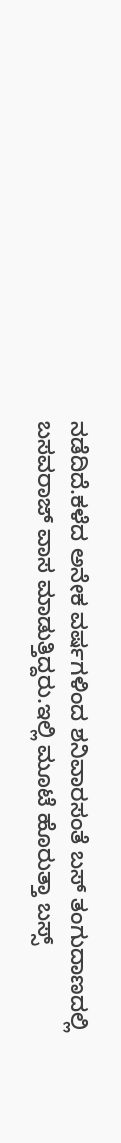ನಡೆದಿದೆ.ಕಳೆದ ಅನೇಕ ವರ್ಷಗಳಿಂದ ಶನಿವಾರಸಂತೆ ಬಸ್ ತಂಗುದಾಣದಲ್ಲಿ ಬಸವರಾಜ್ ವಾಸ ಮಾಡುತ್ತಿದ್ದರು.ಇಲ್ಲಿ ಮೂಟೆ ಹೊರುತ್ತಾ ಬಸ್ಸ್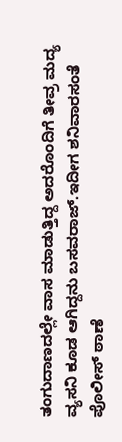ತಂಗುದಾಣದಲ್ಲೇ ವಾಸ ಮಾಡುತ್ತಿದ್ದ ಅದರೊಂದಿಗೆ ತೀವ್ರ ಮದ್ಯ ವ್ಯಸನಿ ಕೂಡ ಆಗಿದ್ದನು ಬಸವರಾಜ್.ಇದೀಗ ಶನಿವಾರಸಂತೆ ಪೊಲೀಸ್ ಠಾಣೆ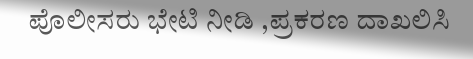ಪೊಲೀಸರು ಭೇಟಿ ನೀಡಿ ,ಪ್ರಕರಣ ದಾಖಲಿಸಿ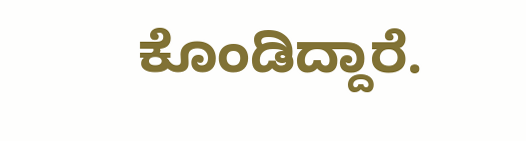ಕೊಂಡಿದ್ದಾರೆ.